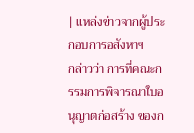| แหล่งข่าวจากผู้ประกอบการอสังหาฯ
กล่าวว่า การที่คณะกรรมการพิจารณาใบอนุญาตก่อสร้าง ของก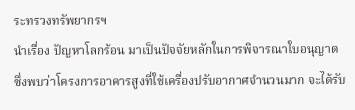ระทรวงทรัพยากรฯ
นำเรื่อง ปัญหาโลกร้อน มาเป็นปัจจัยหลักในการพิจารณาใบอนุญาต
ซึ่งพบว่าโครงการอาคารสูงที่ใช้เครื่องปรับอากาศจำนวนมาก จะได้รับ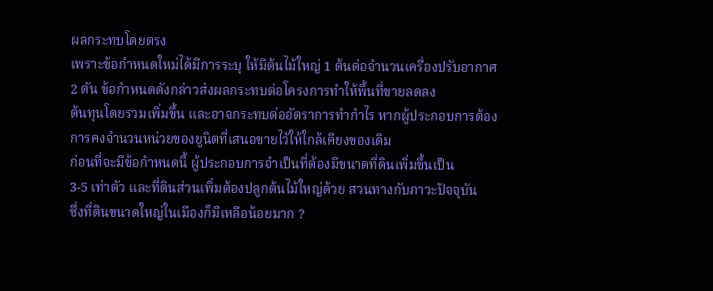ผลกระทบโดยตรง
เพราะข้อกำหนดใหม่ได้มีการระบุ ให้มีต้นไม้ใหญ่ 1 ต้นต่อจำนวนเครื่องปรับอากาศ
2 ตัน ข้อกำหนดดังกล่าวส่งผลกระทบต่อโครงการทำให้พื้นที่ขายลดลง
ต้นทุนโดยรวมเพิ่มขึ้น และอาจกระทบต่ออัตราการทำกำไร หากผู้ประกอบการต้องการคงจำนวนหน่วยของยูนิตที่เสนอขายไว้ให้ใกล้เคียงของเดิม
ก่อนที่จะมีข้อกำหนดนี้ ผู้ประกอบการจำเป็นที่ต้องมีขนาดที่ดินเพิ่มขึ้นเป็น
3-5 เท่าตัว และที่ดินส่วนเพิ่มต้องปลูกต้นไม้ใหญ่ด้วย สวนทางกับภาวะปัจจุบัน
ซึ่งที่ดินขนาดใหญ่ในเมืองก็มีเหลือน้อยมาก ?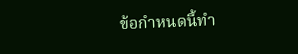ข้อกำหนดนี้ทำ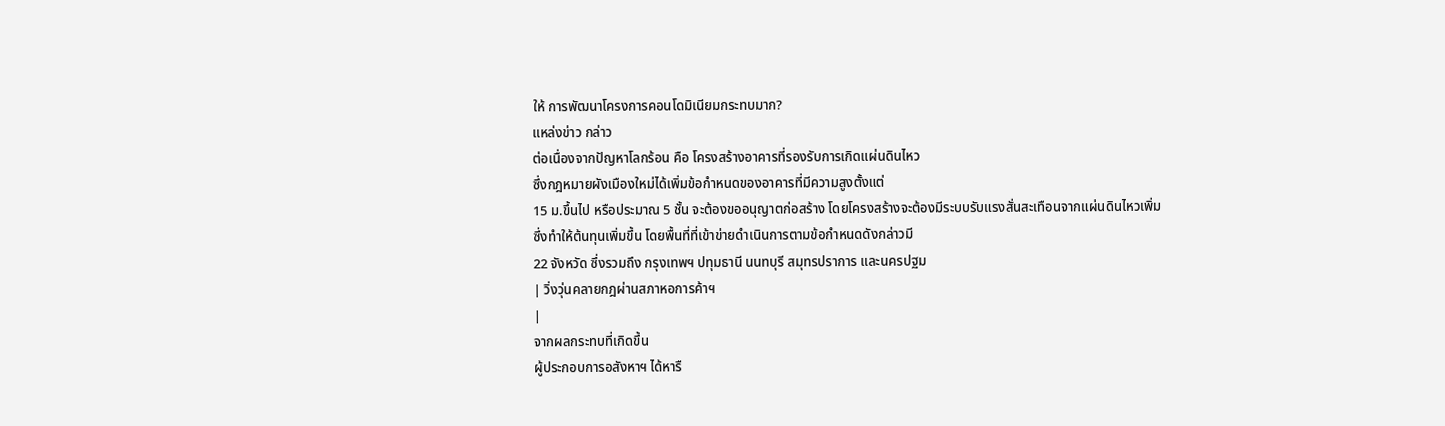ให้ การพัฒนาโครงการคอนโดมิเนียมกระทบมาก?
แหล่งข่าว กล่าว
ต่อเนื่องจากปัญหาโลกร้อน คือ โครงสร้างอาคารที่รองรับการเกิดแผ่นดินไหว
ซึ่งกฎหมายผังเมืองใหม่ได้เพิ่มข้อกำหนดของอาคารที่มีความสูงตั้งแต่
15 ม.ขึ้นไป หรือประมาณ 5 ชั้น จะต้องขออนุญาตก่อสร้าง โดยโครงสร้างจะต้องมีระบบรับแรงสั่นสะเทือนจากแผ่นดินไหวเพิ่ม
ซึ่งทำให้ต้นทุนเพิ่มขึ้น โดยพื้นที่ที่เข้าข่ายดำเนินการตามข้อกำหนดดังกล่าวมี
22 จังหวัด ซึ่งรวมถึง กรุงเทพฯ ปทุมธานี นนทบุรี สมุทรปราการ และนครปฐม
| วิ่งวุ่นคลายกฎผ่านสภาหอการค้าฯ
|
จากผลกระทบที่เกิดขึ้น
ผู้ประกอบการอสังหาฯ ได้หารื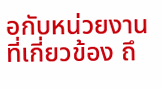อกับหน่วยงานที่เกี่ยวข้อง ถึ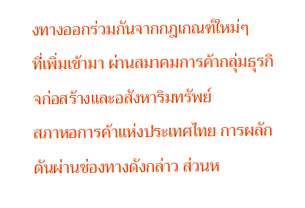งทางออกร่วมกันจากกฎเกณฑ์ใหม่ๆ
ที่เพิ่มเข้ามา ผ่านสมาคมการค้ากลุ่มธุรกิจก่อสร้างและอสังหาริมทรัพย์
สภาหอการค้าแห่งประเทศไทย การผลักดันผ่านช่องทางดังกล่าว ส่วนห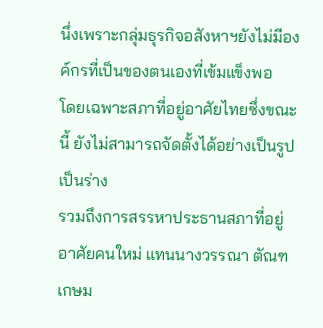นึ่งเพราะกลุ่มธุรกิจอสังหาฯยังไม่มีองค์กรที่เป็นของตนเองที่เข้มแข็งพอ
โดยเฉพาะสภาที่อยู่อาศัยไทยซึ่งขณะนี้ ยังไม่สามารถจัดตั้งได้อย่างเป็นรูปเป็นร่าง
รวมถึงการสรรหาประธานสภาที่อยู่อาศัยคนใหม่ แทนนางวรรณา ตัณฑเกษม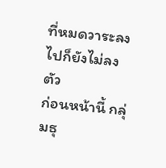ที่หมดวาระลงไปก็ยังไม่ลงตัว
ก่อนหน้านี้ กลุ่มธุ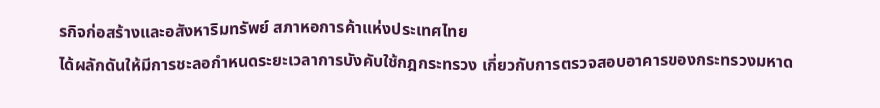รกิจก่อสร้างและอสังหาริมทรัพย์ สภาหอการค้าแห่งประเทศไทย
ได้ผลักดันให้มีการชะลอกำหนดระยะเวลาการบังคับใช้กฎกระทรวง เกี่ยวกับการตรวจสอบอาคารของกระทรวงมหาด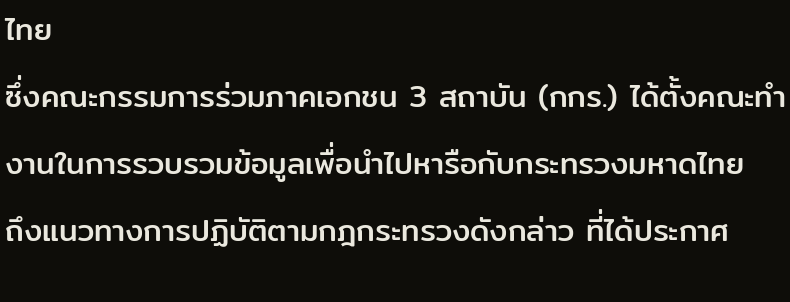ไทย
ซึ่งคณะกรรมการร่วมภาคเอกชน 3 สถาบัน (กกร.) ได้ตั้งคณะทำงานในการรวบรวมข้อมูลเพื่อนำไปหารือกับกระทรวงมหาดไทย
ถึงแนวทางการปฏิบัติตามกฎกระทรวงดังกล่าว ที่ได้ประกาศ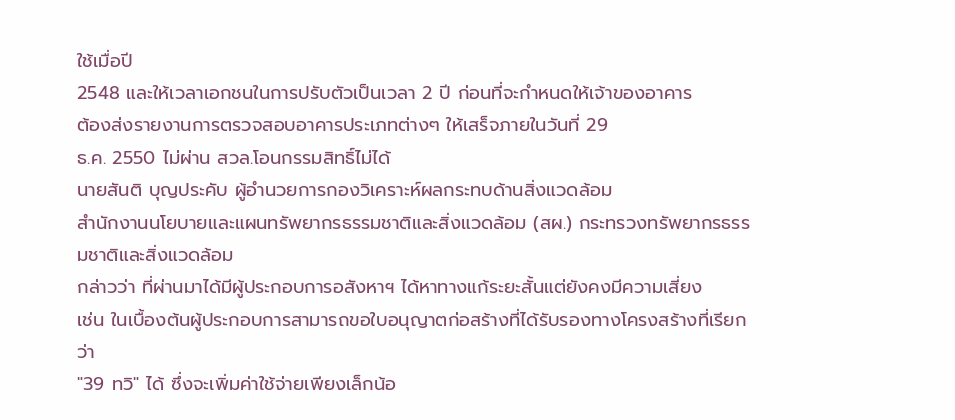ใช้เมื่อปี
2548 และให้เวลาเอกชนในการปรับตัวเป็นเวลา 2 ปี ก่อนที่จะกำหนดให้เจ้าของอาคาร
ต้องส่งรายงานการตรวจสอบอาคารประเภทต่างๆ ให้เสร็จภายในวันที่ 29
ธ.ค. 2550 ไม่ผ่าน สวล.โอนกรรมสิทธิ์ไม่ได้
นายสันติ บุญประคับ ผู้อำนวยการกองวิเคราะห์ผลกระทบด้านสิ่งแวดล้อม
สำนักงานนโยบายและแผนทรัพยากรธรรมชาติและสิ่งแวดล้อม (สผ.) กระทรวงทรัพยากรธรรมชาติและสิ่งแวดล้อม
กล่าวว่า ที่ผ่านมาได้มีผู้ประกอบการอสังหาฯ ได้หาทางแก้ระยะสั้นแต่ยังคงมีความเสี่ยง
เช่น ในเบื้องต้นผู้ประกอบการสามารถขอใบอนุญาตก่อสร้างที่ได้รับรองทางโครงสร้างที่เรียกว่า
"39 ทวิ" ได้ ซึ่งจะเพิ่มค่าใช้จ่ายเพียงเล็กน้อ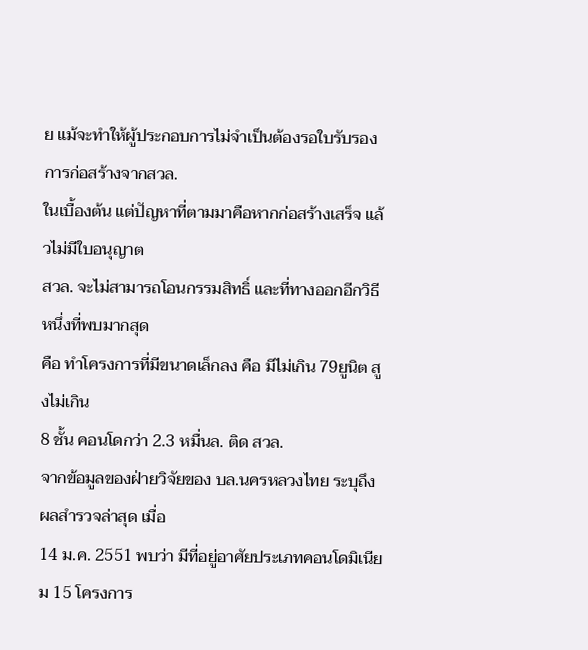ย แม้จะทำให้ผู้ประกอบการไม่จำเป็นต้องรอใบรับรองการก่อสร้างจากสวล.
ในเบื้องต้น แต่ปัญหาที่ตามมาคือหากก่อสร้างเสร็จ แล้วไม่มีใบอนุญาต
สวล. จะไม่สามารถโอนกรรมสิทธิ์ และที่ทางออกอีกวิธีหนึ่งที่พบมากสุด
คือ ทำโครงการที่มีขนาดเล็กลง คือ มีไม่เกิน 79ยูนิต สูงไม่เกิน
8 ชั้น คอนโดกว่า 2.3 หมื่นล. ติด สวล.
จากข้อมูลของฝ่ายวิจัยของ บล.นครหลวงไทย ระบุถึงผลสำรวจล่าสุด เมื่อ
14 ม.ค. 2551 พบว่า มีที่อยู่อาศัยประเภทคอนโดมิเนียม 15 โครงการ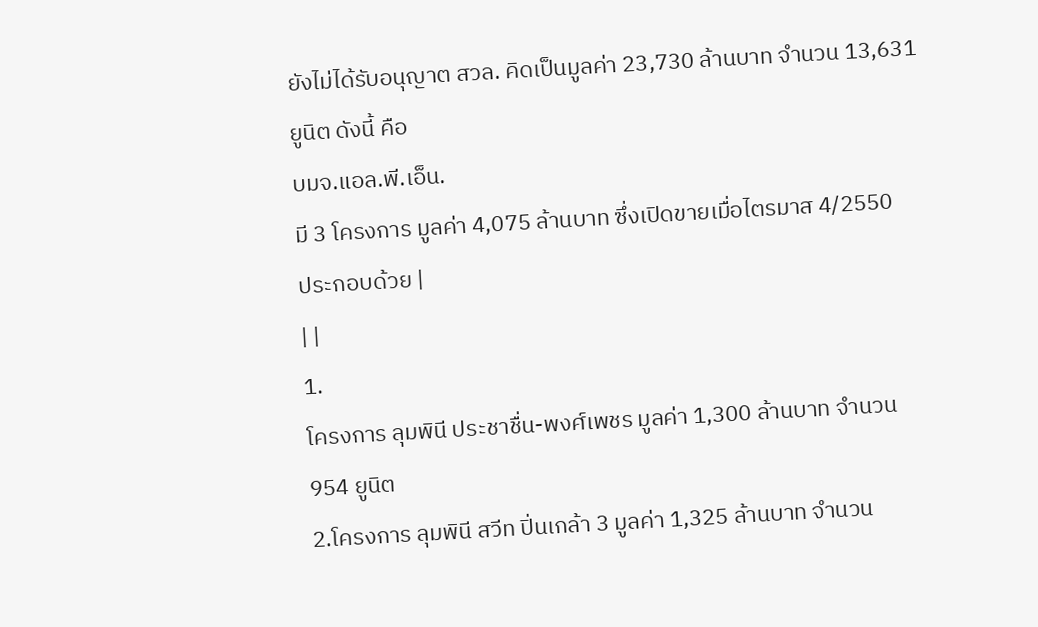ยังไม่ได้รับอนุญาต สวล. คิดเป็นมูลค่า 23,730 ล้านบาท จำนวน 13,631
ยูนิต ดังนี้ คือ
บมจ.แอล.พี.เอ็น.
มี 3 โครงการ มูลค่า 4,075 ล้านบาท ซึ่งเปิดขายเมื่อไตรมาส 4/2550
ประกอบด้วย |
| |
1.
โครงการ ลุมพินี ประชาชื่น-พงศ์เพชร มูลค่า 1,300 ล้านบาท จำนวน
954 ยูนิต
2.โครงการ ลุมพินี สวีท ปิ่นเกล้า 3 มูลค่า 1,325 ล้านบาท จำนวน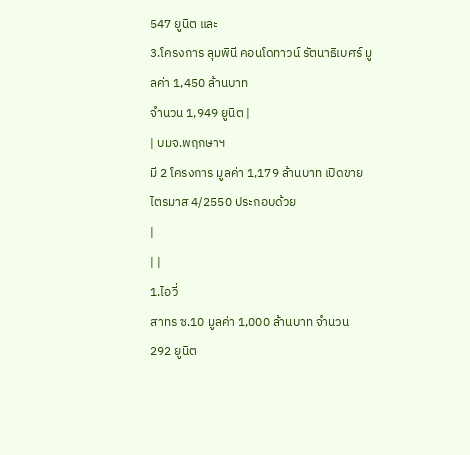547 ยูนิต และ
3.โครงการ ลุมพินี คอนโดทาวน์ รัตนาธิเบศร์ มูลค่า 1,450 ล้านบาท
จำนวน 1,949 ยูนิต |
| บมจ.พฤกษาฯ
มี 2 โครงการ มูลค่า 1,179 ล้านบาท เปิดขายไตรมาส 4/2550 ประกอบด้วย
|
| |
1.ไอวี่
สาทร ซ.10 มูลค่า 1,000 ล้านบาท จำนวน 292 ยูนิต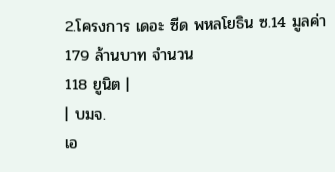2.โครงการ เดอะ ซีด พหลโยธิน ซ.14 มูลค่า 179 ล้านบาท จำนวน
118 ยูนิต |
| บมจ.
เอ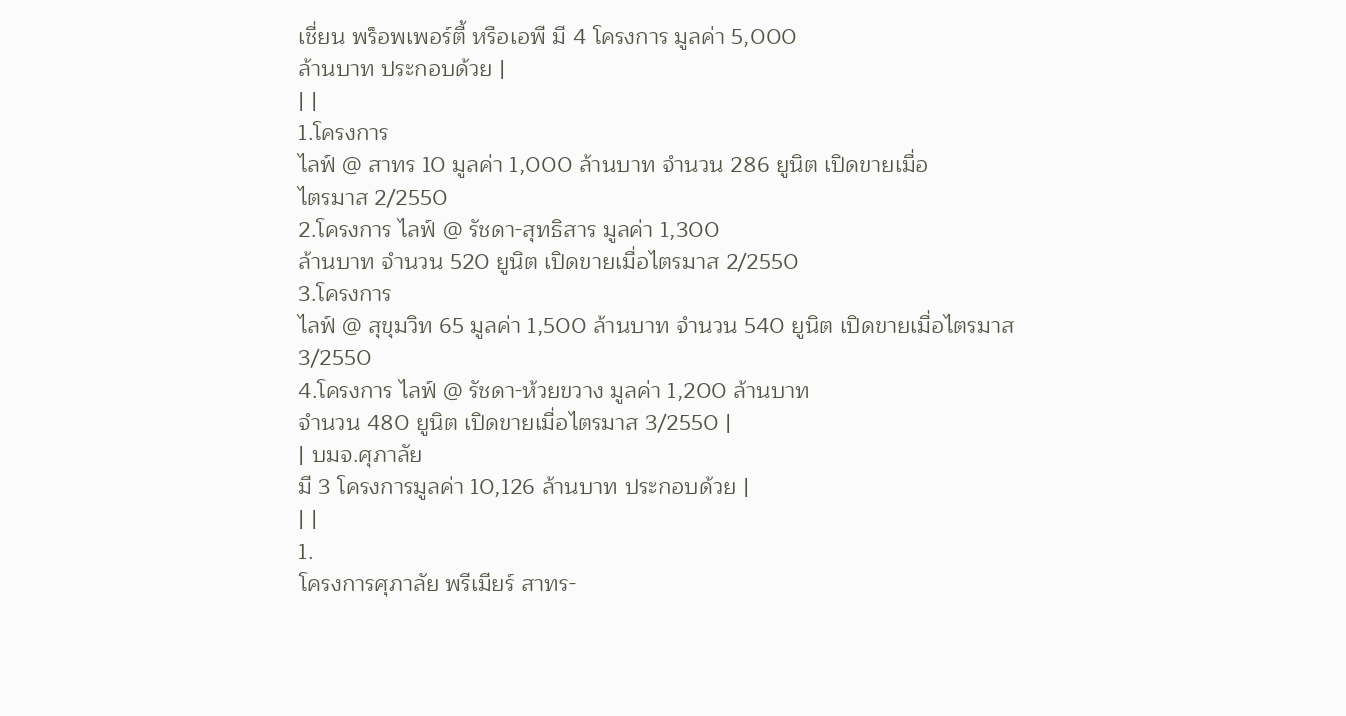เชี่ยน พร็อพเพอร์ตี้ หรือเอพี มี 4 โครงการ มูลค่า 5,000
ล้านบาท ประกอบด้วย |
| |
1.โครงการ
ไลฟ์ @ สาทร 10 มูลค่า 1,000 ล้านบาท จำนวน 286 ยูนิต เปิดขายเมื่อ
ไตรมาส 2/2550
2.โครงการ ไลฟ์ @ รัชดา-สุทธิสาร มูลค่า 1,300
ล้านบาท จำนวน 520 ยูนิต เปิดขายเมื่อไตรมาส 2/2550
3.โครงการ
ไลฟ์ @ สุขุมวิท 65 มูลค่า 1,500 ล้านบาท จำนวน 540 ยูนิต เปิดขายเมื่อไตรมาส
3/2550
4.โครงการ ไลฟ์ @ รัชดา-ห้วยขวาง มูลค่า 1,200 ล้านบาท
จำนวน 480 ยูนิต เปิดขายเมื่อไตรมาส 3/2550 |
| บมจ.ศุภาลัย
มี 3 โครงการมูลค่า 10,126 ล้านบาท ประกอบด้วย |
| |
1.
โครงการศุภาลัย พรีเมียร์ สาทร-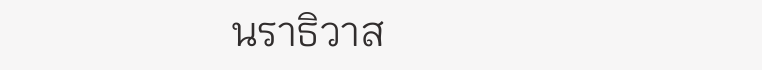นราธิวาส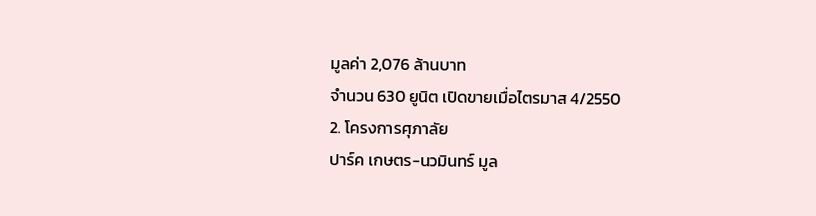มูลค่า 2,076 ล้านบาท
จำนวน 630 ยูนิต เปิดขายเมื่อไตรมาส 4/2550
2. โครงการศุภาลัย
ปาร์ค เกษตร-นวมินทร์ มูล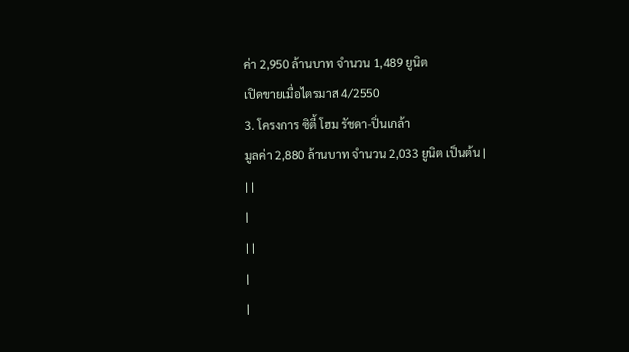ค่า 2,950 ล้านบาท จำนวน 1,489 ยูนิต
เปิดขายเมื่อไตรมาส 4/2550
3. โครงการ ซิตี้ โฮม รัชดา-ปิ่นเกล้า
มูลค่า 2,880 ล้านบาท จำนวน 2,033 ยูนิต เป็นต้น |
| |
|
| |
|
|